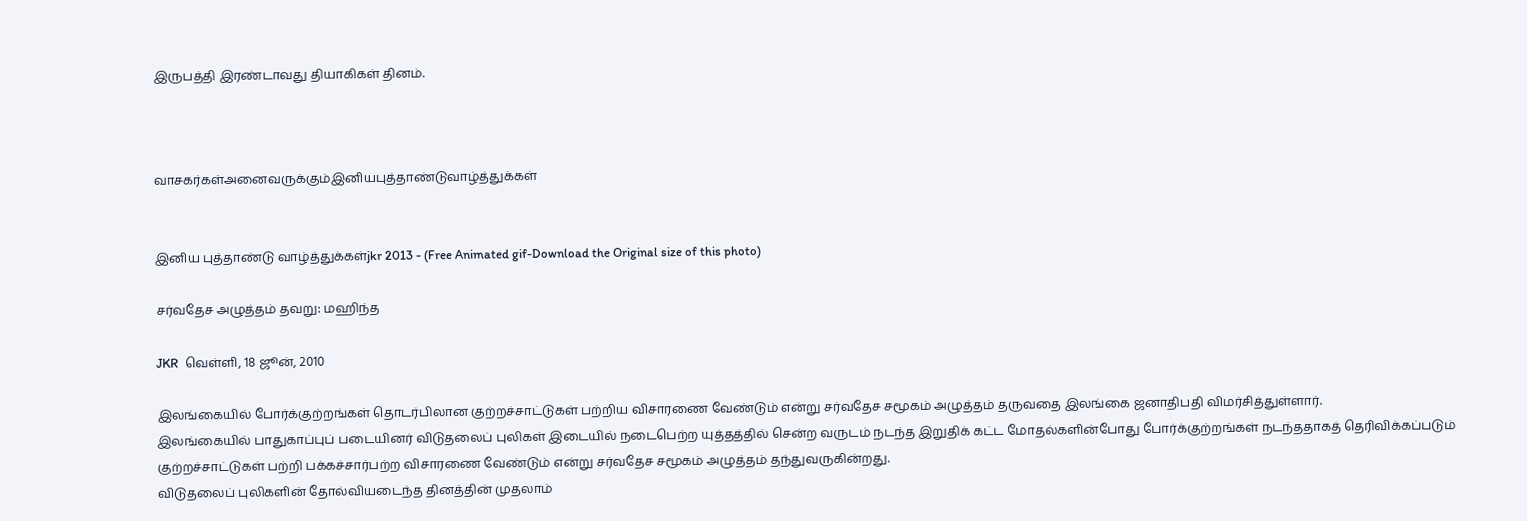இருபத்தி இரண்டாவது தியாகிகள் தினம்.



வாசகர்கள்அனைவருக்கும்இனியபுத்தாண்டுவாழ்த்துக்கள்


இனிய புத்தாண்டு வாழ்த்துக்கள்jkr 2013 - (Free Animated gif-Download the Original size of this photo)

சர்வதேச அழுத்தம் தவறு: மஹிந்த

JKR  வெள்ளி, 18 ஜூன், 2010

இலங்கையில் போர்க்குற்றங்கள் தொடர்பிலான குற்றச்சாட்டுகள் பற்றிய விசாரணை வேண்டும் என்று சர்வதேச சமூகம் அழுத்தம் தருவதை இலங்கை ஜனாதிபதி விமர்சித்துள்ளார்.
இலங்கையில் பாதுகாப்புப் படையினர் விடுதலைப் புலிகள் இடையில் நடைபெற்ற யுத்தத்தில் சென்ற வருடம் நடந்த இறுதிக் கட்ட மோதல்களின்போது போர்க்குற்றங்கள் நடந்ததாகத் தெரிவிக்கப்படும் குற்றச்சாட்டுகள் பற்றி பக்கச்சார்பற்ற விசாரணை வேண்டும் என்று சர்வதேச சமூகம் அழுத்தம் தந்துவருகின்றது.
விடுதலைப் புலிகளின் தோல்வியடைந்த தினத்தின் முதலாம்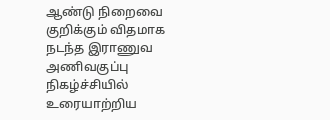ஆண்டு நிறைவை குறிக்கும் விதமாக நடந்த இராணுவ அணிவகுப்பு நிகழ்ச்சியில் உரையாற்றிய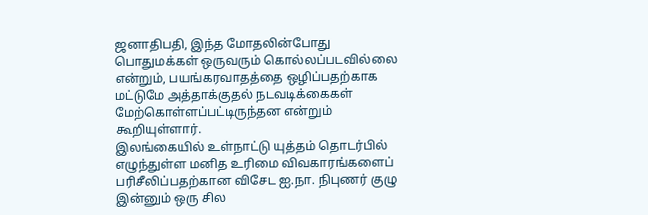ஜனாதிபதி, இந்த மோதலின்போது பொதுமக்கள் ஒருவரும் கொல்லப்படவில்லை என்றும், பயங்கரவாதத்தை ஒழிப்பதற்காக மட்டுமே அத்தாக்குதல் நடவடிக்கைகள் மேற்கொள்ளப்பட்டிருந்தன என்றும் கூறியுள்ளார்.
இலங்கையில் உள்நாட்டு யுத்தம் தொடர்பில் எழுந்துள்ள மனித உரிமை விவகாரங்களைப் பரிசீலிப்பதற்கான விசேட ஐ.நா. நிபுணர் குழு இன்னும் ஒரு சில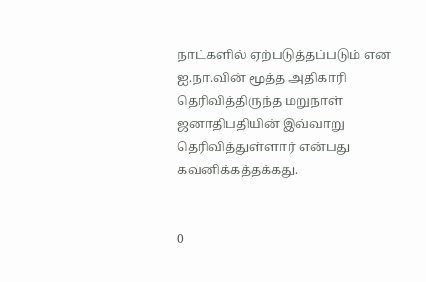நாட்களில் ஏற்படுத்தப்படும் என ஐ.நா.வின் மூத்த அதிகாரி தெரிவித்திருந்த மறுநாள் ஜனாதிபதியின் இவ்வாறு தெரிவித்துள்ளார் என்பது கவனிக்கத்தக்கது.


0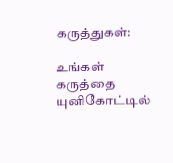கருத்துகள்:

உங்கள் கருத்தை யுனிகோட்டில்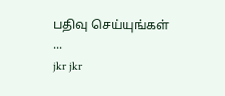பதிவு செய்யுங்கள் ...
jkr jkr